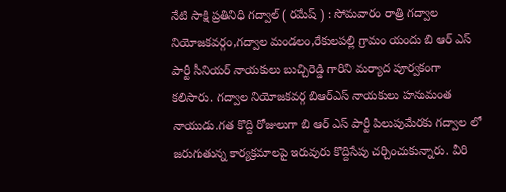నేటి సాక్షి ప్రతినిధి గద్వాల్ ( రమేష్ ) : సోమవారం రాత్రి గద్వాల నియోజకవర్గం,గద్వాల మండలం,రేకులపల్లి గ్రామం యందు బి ఆర్ ఎస్ పార్టీ సీనియర్ నాయకులు బుచ్చిరెడ్డి గారిని మర్యాద పూర్వకంగా కలిసారు. గద్వాల నియోజకవర్గ బిఆర్ఎస్ నాయకులు హనుమంత నాయుడు.గత కొద్ది రోజులుగా బి ఆర్ ఎస్ పార్టీ పిలుపుమేరకు గద్వాల లో జరుగుతున్న కార్యక్రమాలపై ఇరువురు కొద్దిసేపు చర్చించుకున్నారు. వీరి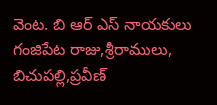వెంట. బి ఆర్ ఎస్ నాయకులు గంజిపేట రాజు,శ్రీరాములు, బిచుపల్లి,ప్రవీణ్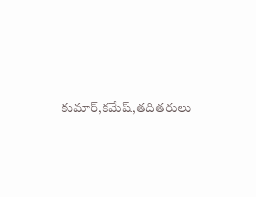కుమార్,కమేష్,తదితరులు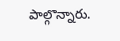పాల్గొన్నారు.